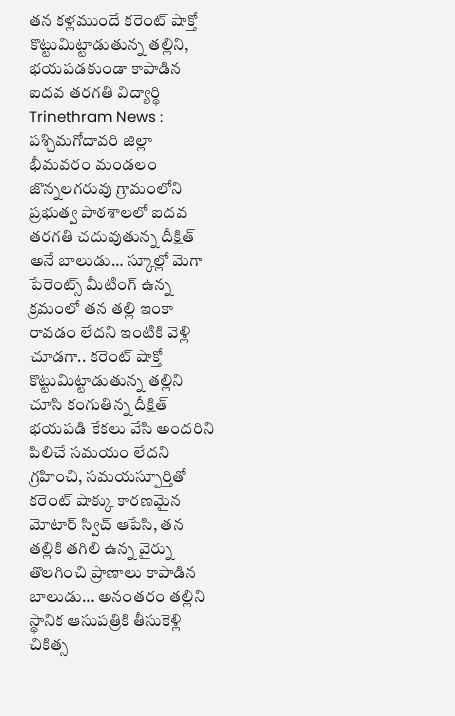తన కళ్లముందే కరెంట్ షాక్తో కొట్టుమిట్టాడుతున్న తల్లిని, భయపడకుండా కాపాడిన ఐదవ తరగతి విద్యార్థి
Trinethram News : పశ్చిమగోదావరి జిల్లా భీమవరం మండలం జొన్నలగరువు గ్రామంలోని ప్రభుత్వ పాఠశాలలో ఐదవ తరగతి చదువుతున్న దీక్షిత్ అనే బాలుడు… స్కూల్లో మెగా పేరెంట్స్ మీటింగ్ ఉన్న క్రమంలో తన తల్లి ఇంకా రావడం లేదని ఇంటికి వెళ్లి చూడగా.. కరెంట్ షాక్తో కొట్టుమిట్టాడుతున్న తల్లిని చూసి కంగుతిన్న దీక్షిత్
భయపడి కేకలు వేసి అందరిని పిలిచే సమయం లేదని గ్రహించి, సమయస్పూర్తితో కరెంట్ షాక్కు కారణమైన మోటార్ స్విచ్ ఆపేసి, తన తల్లికి తగిలి ఉన్న వైర్ను తొలగించి ప్రాణాలు కాపాడిన బాలుడు… అనంతరం తల్లిని స్థానిక ఆసుపత్రికి తీసుకెళ్లి చికిత్స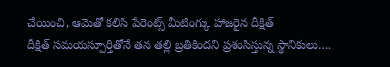చేయించి, ఆమెతో కలిసి పేరెంట్స్ మీటింగ్కు హాజరైన దీక్షిత్
దీక్షిత్ సమయస్పూర్తితోనే తన తల్లి బ్రతికిందని ప్రశంసిస్తున్న స్థానికులు….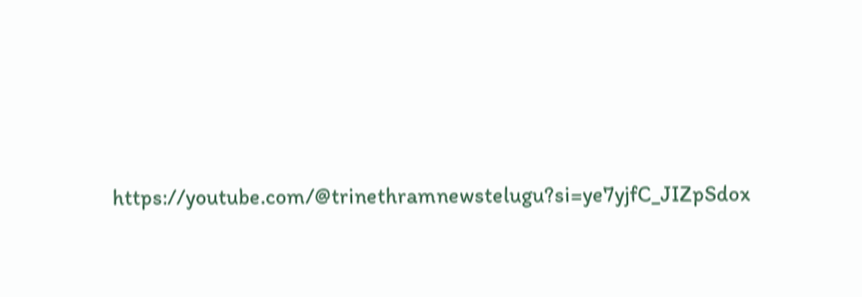https://youtube.com/@trinethramnewstelugu?si=ye7yjfC_JIZpSdox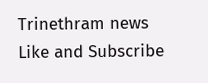Trinethram news
Like and Subscribe